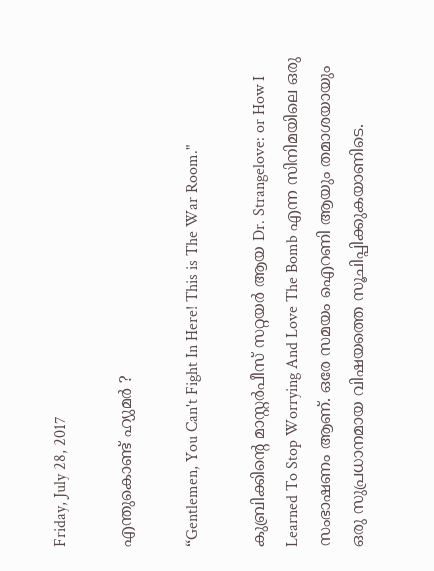Friday, July 28, 2017

എന്തുകൊണ്ട് ഹ്യുമർ ?

“Gentlemen, You Can't Fight In Here! This is The War Room."

കുബ്രിക്കിന്റെ മാസ്റ്റര്‍പീസ്‌ സറ്റയര്‍ ആയ Dr. Strangelove: or How I Learned To Stop Worrying And Love The Bomb എന്ന സിനിമയിലെ ഒരു  സംഭാഷണം ആണ്. ഒരേ സമയം ഐറണി ആയും തമാശയായും ഒരു സുപ്രധാനമായ വിഷയത്തെ സൂചിപ്പിക്കുകയാണിടെ.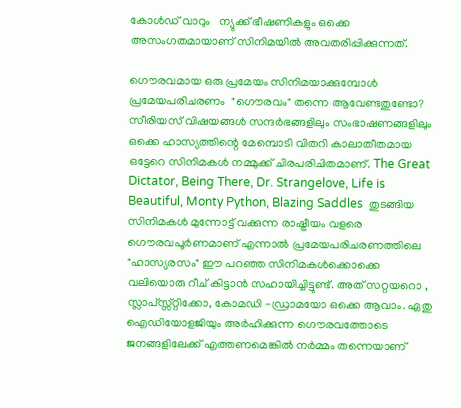കോള്‍ഡ് വാറും   ന്യുക്ക് ഭീഷണികളും ഒക്കെ അസംഗതമായാണ് സിനിമയില്‍ അവതരിപ്പിക്കുന്നത്.

ഗൌരവമായ ഒരു പ്രമേയം സിനിമയാക്കുമ്പോള്‍ പ്രമേയപരിചരണം  "ഗൌരവം" തന്നെ ആവേണ്ടതുണ്ടോ? സീരിയസ് വിഷയങ്ങള്‍ സന്ദര്‍ഭങ്ങളിലും സംഭാഷണങ്ങളിലും ഒക്കെ ഹാസ്യത്തിന്റെ മേമ്പൊടി വിതറി കാലാതീതമായ ഒട്ടേറെ സിനിമകള്‍ നമ്മുക്ക് ചിരപരിചിതമാണ്. The Great Dictator, Being There, Dr. Strangelove, Life is Beautiful, Monty Python, Blazing Saddles  തുടങ്ങിയ സിനിമകള്‍ മുന്നോട്ട് വക്കുന്ന രാഷ്ട്രീയം വളരെ ഗൌരവപൂര്‍ണമാണ് എന്നാല്‍ പ്രമേയപരിചരണത്തിലെ  "ഹാസ്യരസം" ഈ പറഞ്ഞ സിനിമകള്‍ക്കൊക്കെ വലിയൊരു റീച് കിട്ടാന്‍ സഹായിച്ചിട്ടുണ്ട്. അത് സറ്റയറൊ , സ്ലാപ്സ്സ്റ്റിക്കോ, കോമഡി -ഡ്രാമയോ ഒക്കെ ആവാം. ഏതു ഐഡിയോളജിയും അര്‍ഹിക്കുന്ന ഗൌരവത്തോടെ ജനങ്ങളിലേക്ക് എത്തണമെങ്കില്‍ നര്‍മ്മം തന്നെയാണ്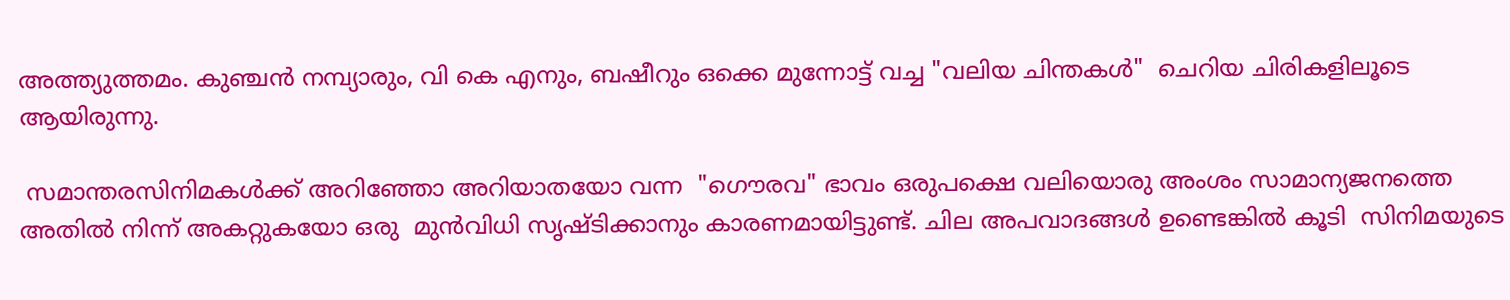അത്ത്യുത്തമം. കുഞ്ചന്‍ നമ്പ്യാരും, വി കെ എനും, ബഷീറും ഒക്കെ മുന്നോട്ട് വച്ച "വലിയ ചിന്തകള്‍"  ചെറിയ ചിരികളിലൂടെ ആയിരുന്നു.

 സമാന്തരസിനിമകള്‍ക്ക് അറിഞ്ഞോ അറിയാതയോ വന്ന  "ഗൌരവ" ഭാവം ഒരുപക്ഷെ വലിയൊരു അംശം സാമാന്യജനത്തെ അതില്‍ നിന്ന് അകറ്റുകയോ ഒരു  മുന്‍വിധി സൃഷ്ടിക്കാനും കാരണമായിട്ടുണ്ട്. ചില അപവാദങ്ങള്‍ ഉണ്ടെങ്കില്‍ കൂടി  സിനിമയുടെ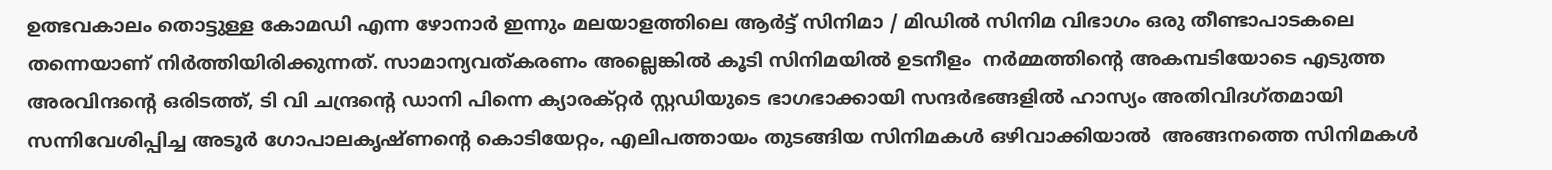ഉത്ഭവകാലം തൊട്ടുള്ള കോമഡി എന്ന ഴോനാര്‍ ഇന്നും മലയാളത്തിലെ ആര്‍ട്ട് സിനിമാ / മിഡില്‍ സിനിമ വിഭാഗം ഒരു തീണ്ടാപാടകലെ തന്നെയാണ് നിര്‍ത്തിയിരിക്കുന്നത്. സാമാന്യവത്കരണം അല്ലെങ്കില്‍ കൂടി സിനിമയില്‍ ഉടനീളം  നര്‍മ്മത്തിന്റെ അകമ്പടിയോടെ എടുത്ത  അരവിന്ദന്റെ ഒരിടത്ത്, ടി വി ചന്ദ്രന്‍റെ ഡാനി പിന്നെ ക്യാരക്റ്റര്‍ സ്റ്റഡിയുടെ ഭാഗഭാക്കായി സന്ദര്‍ഭങ്ങളില്‍ ഹാസ്യം അതിവിദഗ്തമായി സന്നിവേശിപ്പിച്ച അടൂര്‍ ഗോപാലകൃഷ്ണന്റെ കൊടിയേറ്റം, എലിപത്തായം തുടങ്ങിയ സിനിമകള്‍ ഒഴിവാക്കിയാല്‍  അങ്ങനത്തെ സിനിമകള്‍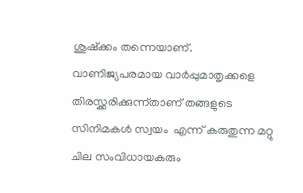ശുഷ്ക്കം തന്നെയാണ്. വാണിജ്യപരമായ വാര്‍പ്പുമാതൃക്കളെ തിരസ്ക്കരിക്കുന്ന്താണ് തങ്ങളുടെ സിനിമകള്‍ സ്വയം  എന്ന് കരുതുന്ന മറ്റു ചില സംവിധായകരും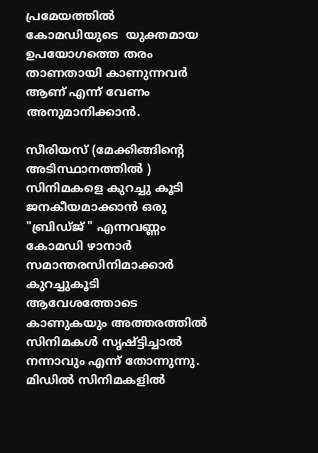പ്രമേയത്തില്‍  കോമഡിയുടെ  യുക്തമായ ഉപയോഗത്തെ തരം താണതായി കാണുന്നവര്‍ ആണ് എന്ന് വേണം അനുമാനിക്കാന്‍.

സീരിയസ് (മേക്കിങ്ങിന്റെ അടിസ്ഥാനത്തില്‍ ) സിനിമകളെ കുറച്ചു കൂടി ജനകീയമാക്കാന്‍ ഒരു "ബ്രിഡ്ജ് " എന്നവണ്ണം കോമഡി ഴാനാര്‍ സമാന്തരസിനിമാക്കാര്‍ കുറച്ചുകൂടി ആവേശത്തോടെ കാണുകയും അത്തരത്തില്‍ സിനിമകള്‍ സൃഷ്ട്ടിച്ചാല്‍ നന്നാവും എന്ന് തോന്നുന്നു. മിഡില്‍ സിനിമകളില്‍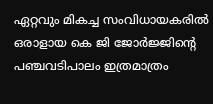ഏറ്റവും മികച്ച സംവിധായകരില്‍ ഒരാളായ കെ ജി ജോര്‍ജ്ജിന്‍റെ പഞ്ചവടിപാലം ഇത്രമാത്രം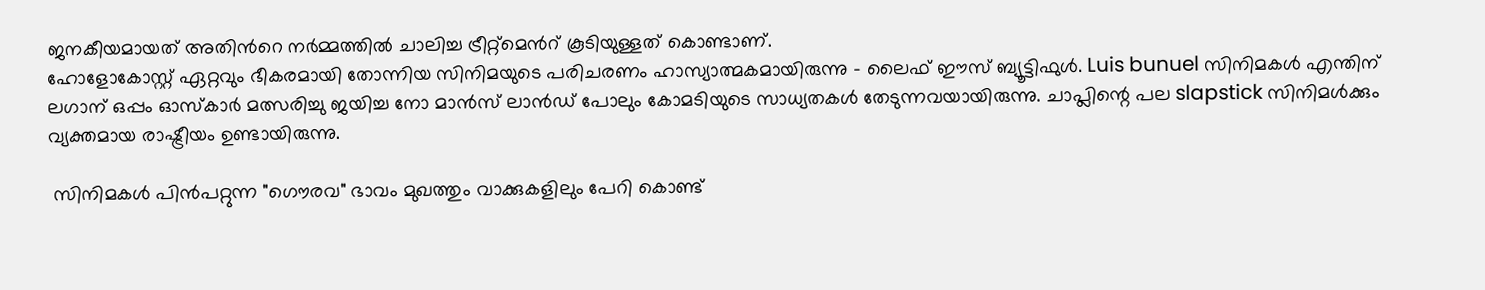ജനകീയമായത് അതിന്‍റെ നര്‍മ്മത്തില്‍ ചാലിച്ച ട്രീറ്റ്മെന്‍റ് കൂടിയുള്ളത് കൊണ്ടാണ്.
ഹോളോകോസ്റ്റ് ഏറ്റവും ഭീകരമായി തോന്നിയ സിനിമയുടെ പരിചരണം ഹാസ്യാത്മകമായിരുന്നു - ലൈഫ് ഈസ് ബ്യൂട്ടിഫുൾ. Luis bunuel സിനിമകള്‍ എന്തിന് ലഗാന് ഒപ്പം ഓസ്കാർ മത്സരിച്ചു ജയിച്ച നോ മാൻസ് ലാൻഡ് പോലും കോമടിയുടെ സാധ്യതകൾ തേടുന്നവയായിരുന്നു. ചാപ്ലിന്റെ പല slapstick സിനിമൾക്കും വ്യക്തമായ രാഷ്ട്രീയം ഉണ്ടായിരുന്നു.

 സിനിമകള്‍ പിന്‍പറ്റുന്ന "ഗൌരവ" ഭാവം മുഖത്തും വാക്കുകളിലും പേറി കൊണ്ട്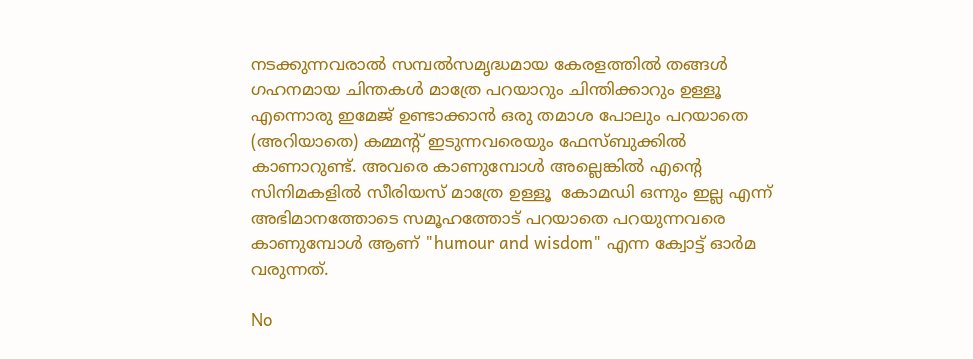നടക്കുന്നവരാല്‍ സമ്പല്‍സമൃദ്ധമായ കേരളത്തില്‍ തങ്ങള്‍ ഗഹനമായ ചിന്തകള്‍ മാത്രേ പറയാറും ചിന്തിക്കാറും ഉള്ളൂ  എന്നൊരു ഇമേജ് ഉണ്ടാക്കാന്‍ ഒരു തമാശ പോലും പറയാതെ (അറിയാതെ) കമ്മന്റ് ഇടുന്നവരെയും ഫേസ്ബുക്കില്‍ കാണാറുണ്ട്. അവരെ കാണുമ്പോള്‍ അല്ലെങ്കില്‍ എന്‍റെ സിനിമകളില്‍ സീരിയസ് മാത്രേ ഉള്ളൂ  കോമഡി ഒന്നും ഇല്ല എന്ന് അഭിമാനത്തോടെ സമൂഹത്തോട് പറയാതെ പറയുന്നവരെ കാണുമ്പോള്‍ ആണ് "humour and wisdom" എന്ന ക്വോട്ട് ഓര്‍മ വരുന്നത്.

No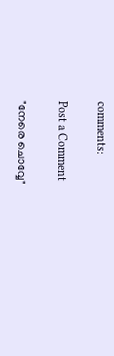comments:

Post a Comment

"നേരെ ചൊവ്വേ"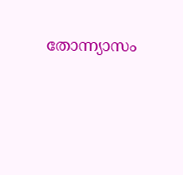തോന്ന്യാസം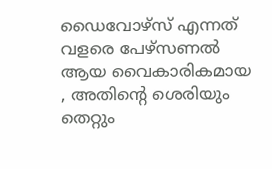ഡൈവോഴ്സ് എന്നത് വളരെ പേഴ്സണൽ ആയ വൈകാരികമായ , അതിന്റെ ശെരിയും തെറ്റും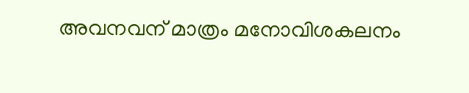അവനവന് മാത്രം മനോവിശകലനം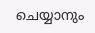ചെയ്യാനും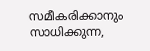സമീകരിക്കാനും സാധിക്കുന്ന,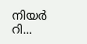നിയർ റി...